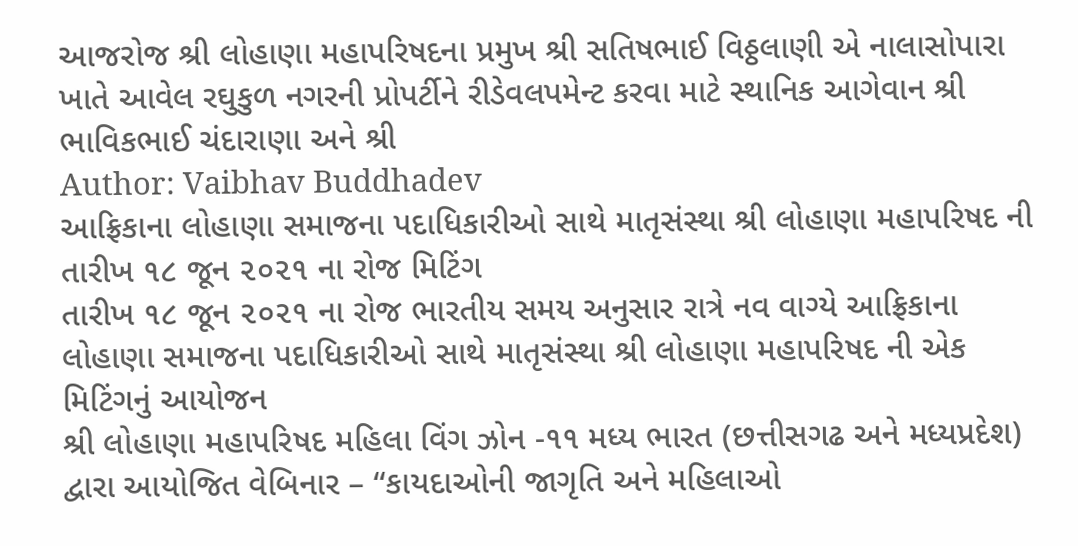આજરોજ શ્રી લોહાણા મહાપરિષદના પ્રમુખ શ્રી સતિષભાઈ વિઠ્ઠલાણી એ નાલાસોપારા ખાતે આવેલ રઘુકુળ નગરની પ્રોપર્ટીને રીડેવલપમેન્ટ કરવા માટે સ્થાનિક આગેવાન શ્રી ભાવિકભાઈ ચંદારાણા અને શ્રી
Author: Vaibhav Buddhadev
આફ્રિકાના લોહાણા સમાજના પદાધિકારીઓ સાથે માતૃસંસ્થા શ્રી લોહાણા મહાપરિષદ ની તારીખ ૧૮ જૂન ૨૦૨૧ ના રોજ મિટિંગ
તારીખ ૧૮ જૂન ૨૦૨૧ ના રોજ ભારતીય સમય અનુસાર રાત્રે નવ વાગ્યે આફ્રિકાના લોહાણા સમાજના પદાધિકારીઓ સાથે માતૃસંસ્થા શ્રી લોહાણા મહાપરિષદ ની એક મિટિંગનું આયોજન
શ્રી લોહાણા મહાપરિષદ મહિલા વિંગ ઝોન -૧૧ મધ્ય ભારત (છત્તીસગઢ અને મધ્યપ્રદેશ) દ્વારા આયોજિત વેબિનાર – “કાયદાઓની જાગૃતિ અને મહિલાઓ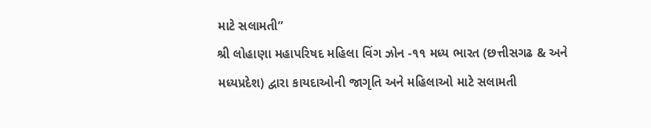માટે સલામતી”
શ્રી લોહાણા મહાપરિષદ મહિલા વિંગ ઝોન -૧૧ મધ્ય ભારત (છત્તીસગઢ & અને મધ્યપ્રદેશ) દ્વારા કાયદાઓની જાગૃતિ અને મહિલાઓ માટે સલામતી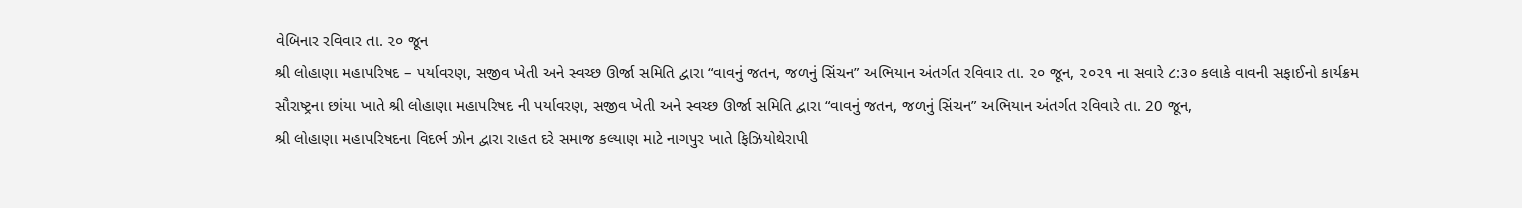વેબિનાર રવિવાર તા. ૨૦ જૂન
શ્રી લોહાણા મહાપરિષદ – પર્યાવરણ, સજીવ ખેતી અને સ્વચ્છ ઊર્જા સમિતિ દ્વારા “વાવનું જતન, જળનું સિંચન” અભિયાન અંતર્ગત રવિવાર તા. ૨૦ જૂન, ૨૦૨૧ ના સવારે ૮:૩૦ કલાકે વાવની સફાઈનો કાર્યક્રમ
સૌરાષ્ટ્રના છાંયા ખાતે શ્રી લોહાણા મહાપરિષદ ની પર્યાવરણ, સજીવ ખેતી અને સ્વચ્છ ઊર્જા સમિતિ દ્વારા “વાવનું જતન, જળનું સિંચન” અભિયાન અંતર્ગત રવિવારે તા. 20 જૂન,
શ્રી લોહાણા મહાપરિષદના વિદર્ભ ઝોન દ્વારા રાહત દરે સમાજ કલ્યાણ માટે નાગપુર ખાતે ફિઝિયોથેરાપી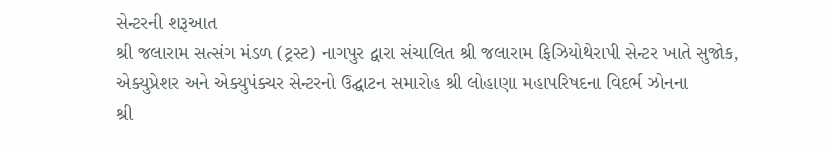સેન્ટરની શરૂઆત
શ્રી જલારામ સત્સંગ મંડળ (ટ્રસ્ટ) નાગપુર દ્વારા સંચાલિત શ્રી જલારામ ફિઝિયોથેરાપી સેન્ટર ખાતે સુજોક, એક્યુપ્રેશર અને એક્યુપંક્ચર સેન્ટરનો ઉદ્ઘાટન સમારોહ શ્રી લોહાણા મહાપરિષદના વિદર્ભ ઝોનના
શ્રી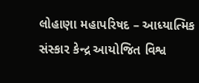લોહાણા મહાપરિષદ – આધ્યાત્મિક સંસ્કાર કેન્દ્ર આયોજિત વિશ્વ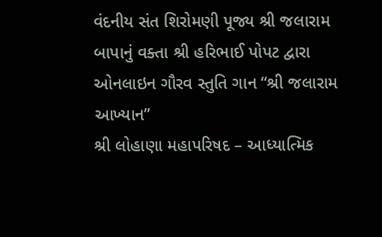વંદનીય સંત શિરોમણી પૂજ્ય શ્રી જલારામ બાપાનું વક્તા શ્રી હરિભાઈ પોપટ દ્વારા ઓનલાઇન ગૌરવ સ્તુતિ ગાન “શ્રી જલારામ આખ્યાન”
શ્રી લોહાણા મહાપરિષદ – આધ્યાત્મિક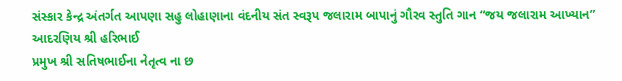સંસ્કાર કેન્દ્ર અંતર્ગત આપણા સહુ લોહાણાના વંદનીય સંત સ્વરૂપ જલારામ બાપાનું ગૌરવ સ્તુતિ ગાન “જય જલારામ આખ્યાન” આદરણિય શ્રી હરિભાઈ
પ્રમુખ શ્રી સતિષભાઈના નેતૃત્વ ના છ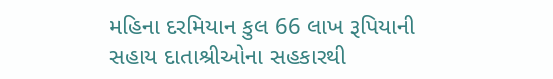મહિના દરમિયાન કુલ 66 લાખ રૂપિયાની સહાય દાતાશ્રીઓના સહકારથી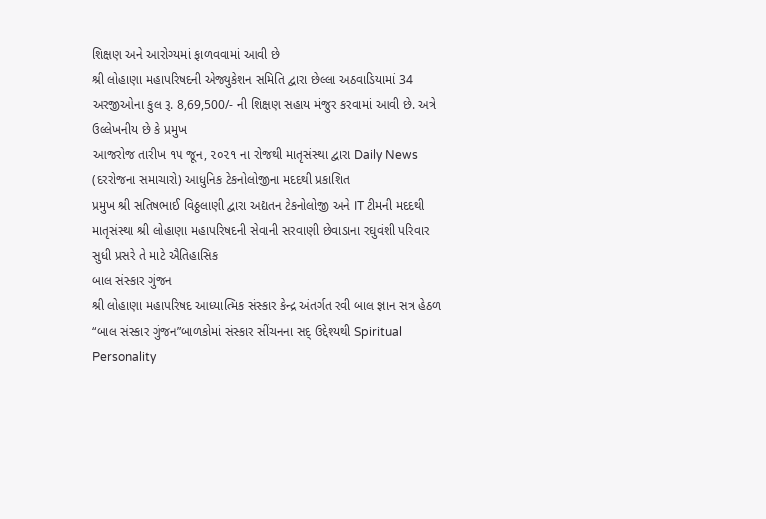શિક્ષણ અને આરોગ્યમાં ફાળવવામાં આવી છે
શ્રી લોહાણા મહાપરિષદની એજ્યુકેશન સમિતિ દ્વારા છેલ્લા અઠવાડિયામાં 34 અરજીઓના કુલ રૂ. 8,69,500/- ની શિક્ષણ સહાય મંજુર કરવામાં આવી છે. અત્રે ઉલ્લેખનીય છે કે પ્રમુખ
આજરોજ તારીખ ૧૫ જૂન, ૨૦૨૧ ના રોજથી માતૃસંસ્થા દ્વારા Daily News (દરરોજના સમાચારો) આધુનિક ટેકનોલોજીના મદદથી પ્રકાશિત
પ્રમુખ શ્રી સતિષભાઈ વિઠ્ઠલાણી દ્વારા અદ્યતન ટેકનોલોજી અને IT ટીમની મદદથી માતૃસંસ્થા શ્રી લોહાણા મહાપરિષદની સેવાની સરવાણી છેવાડાના રઘુવંશી પરિવાર સુધી પ્રસરે તે માટે ઐતિહાસિક
બાલ સંસ્કાર ગુંજન
શ્રી લોહાણા મહાપરિષદ આધ્યાત્મિક સંસ્કાર કેન્દ્ર અંતર્ગત રવી બાલ જ્ઞાન સત્ર હેઠળ “બાલ સંસ્કાર ગુંજન”બાળકોમાં સંસ્કાર સીંચનના સદ્ ઉદ્દેશ્યથી Spiritual Personality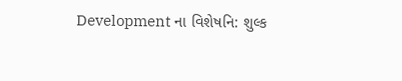Development ના વિશેષનિ: શુલ્ક